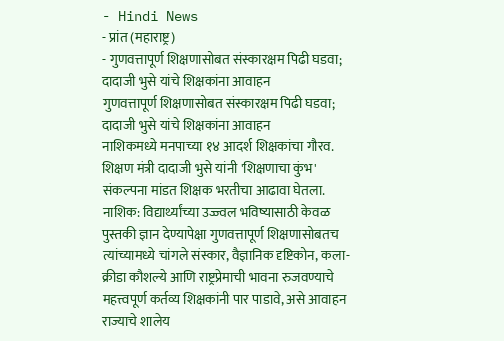- Hindi News
- प्रांत (महाराष्ट्र)
- गुणवत्तापूर्ण शिक्षणासोबत संस्कारक्षम पिढी घडवा; दादाजी भुसे यांचे शिक्षकांना आवाहन
गुणवत्तापूर्ण शिक्षणासोबत संस्कारक्षम पिढी घडवा; दादाजी भुसे यांचे शिक्षकांना आवाहन
नाशिकमध्ये मनपाच्या १४ आदर्श शिक्षकांचा गौरव. शिक्षण मंत्री दादाजी भुसे यांनी 'शिक्षणाचा कुंभ' संकल्पना मांडत शिक्षक भरतीचा आढावा घेतला.
नाशिक: विद्यार्थ्यांच्या उज्ज्वल भविष्यासाठी केवळ पुस्तकी ज्ञान देण्यापेक्षा गुणवत्तापूर्ण शिक्षणासोबतच त्यांच्यामध्ये चांगले संस्कार, वैज्ञानिक दृष्टिकोन, कला-क्रीडा कौशल्ये आणि राष्ट्रप्रेमाची भावना रुजवण्याचे महत्त्वपूर्ण कर्तव्य शिक्षकांनी पार पाडावे, असे आवाहन राज्याचे शालेय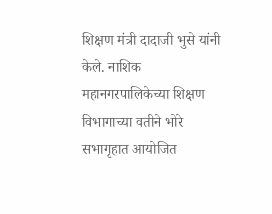शिक्षण मंत्री दादाजी भुसे यांनी केले. नाशिक महानगरपालिकेच्या शिक्षण विभागाच्या वतीने भोरे सभागृहात आयोजित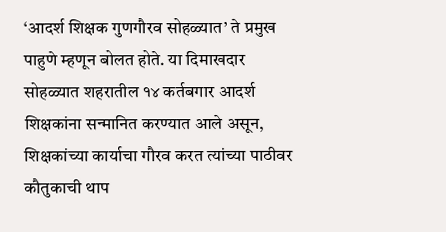‘आदर्श शिक्षक गुणगौरव सोहळ्यात’ ते प्रमुख पाहुणे म्हणून बोलत होते. या दिमाखदार सोहळ्यात शहरातील १४ कर्तबगार आदर्श शिक्षकांना सन्मानित करण्यात आले असून, शिक्षकांच्या कार्याचा गौरव करत त्यांच्या पाठीवर कौतुकाची थाप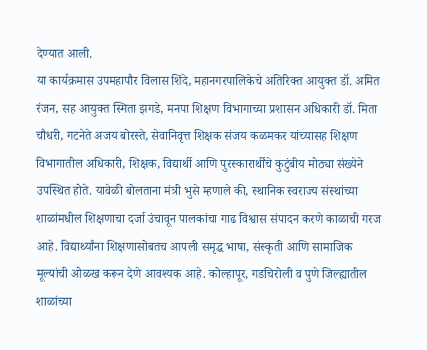देण्यात आली.
या कार्यक्रमास उपमहापौर विलास शिंदे, महानगरपालिकेचे अतिरिक्त आयुक्त डॉ. अमित रंजन, सह आयुक्त स्मिता झगडे, मनपा शिक्षण विभागाच्या प्रशासन अधिकारी डॉ. मिता चौधरी, गटनेते अजय बोरस्ते, सेवानिवृत्त शिक्षक संजय कळमकर यांच्यासह शिक्षण विभागातील अधिकारी, शिक्षक, विद्यार्थी आणि पुरस्कारार्थींचे कुटुंबीय मोठ्या संख्येने उपस्थित होते. यावेळी बोलताना मंत्री भुसे म्हणाले की, स्थानिक स्वराज्य संस्थांच्या शाळांमधील शिक्षणाचा दर्जा उंचावून पालकांचा गाढ विश्वास संपादन करणे काळाची गरज आहे. विद्यार्थ्यांना शिक्षणासोबतच आपली समृद्ध भाषा, संस्कृती आणि सामाजिक मूल्यांची ओळख करून देणे आवश्यक आहे. कोल्हापूर, गडचिरोली व पुणे जिल्ह्यातील शाळांच्या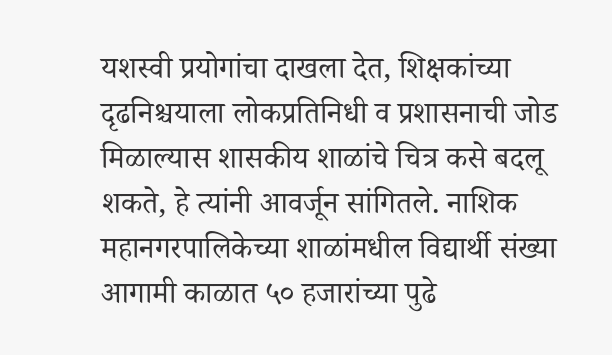यशस्वी प्रयोगांचा दाखला देत, शिक्षकांच्या दृढनिश्चयाला लोकप्रतिनिधी व प्रशासनाची जोड मिळाल्यास शासकीय शाळांचे चित्र कसे बदलू शकते, हे त्यांनी आवर्जून सांगितले. नाशिक महानगरपालिकेच्या शाळांमधील विद्यार्थी संख्या आगामी काळात ५० हजारांच्या पुढे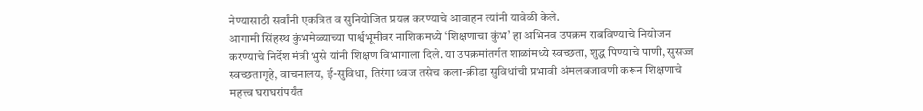नेण्यासाठी सर्वांनी एकत्रित व सुनियोजित प्रयत्न करण्याचे आवाहन त्यांनी यावेळी केले.
आगामी सिंहस्थ कुंभमेळ्याच्या पार्श्वभूमीवर नाशिकमध्ये ‘शिक्षणाचा कुंभ’ हा अभिनव उपक्रम राबविण्याचे नियोजन करण्याचे निर्देश मंत्री भुसे यांनी शिक्षण विभागाला दिले. या उपक्रमांतर्गत शाळांमध्ये स्वच्छता, शुद्ध पिण्याचे पाणी, सुसज्ज स्वच्छतागृहे, वाचनालय, ई-सुविधा, तिरंगा ध्वज तसेच कला-क्रीडा सुविधांची प्रभावी अंमलबजावणी करून शिक्षणाचे महत्त्व घराघरांपर्यंत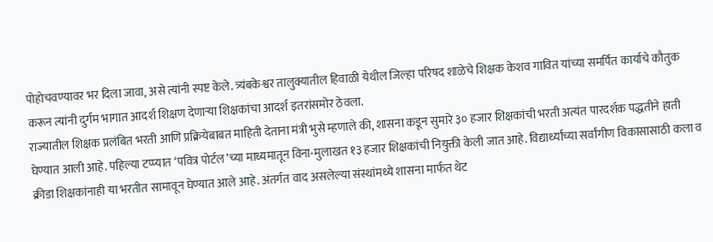पोहोचवण्यावर भर दिला जावा, असे त्यांनी स्पष्ट केले. त्र्यंबकेश्वर तालुक्यातील हिवाळी येथील जिल्हा परिषद शाळेचे शिक्षक केशव गावित यांच्या समर्पित कार्याचे कौतुक करून त्यांनी दुर्गम भागात आदर्श शिक्षण देणाऱ्या शिक्षकांचा आदर्श इतरांसमोर ठेवला.
राज्यातील शिक्षक प्रलंबित भरती आणि प्रक्रियेबाबत माहिती देताना मंत्री भुसे म्हणाले की, शासना कडून सुमारे ३० हजार शिक्षकांची भरती अत्यंत पारदर्शक पद्धतीने हाती घेण्यात आली आहे. पहिल्या टप्प्यात ‘पवित्र पोर्टल’च्या माध्यमातून विना-मुलाखत १३ हजार शिक्षकांची नियुक्ती केली जात आहे. विद्यार्थ्यांच्या सर्वांगीण विकासासाठी कला व क्रीडा शिक्षकांनाही या भरतीत सामावून घेण्यात आले आहे. अंतर्गत वाद असलेल्या संस्थांमध्ये शासना मार्फत थेट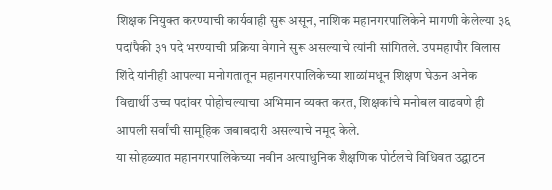शिक्षक नियुक्त करण्याची कार्यवाही सुरू असून, नाशिक महानगरपालिकेने मागणी केलेल्या ३६ पदांपैकी ३१ पदे भरण्याची प्रक्रिया वेगाने सुरू असल्याचे त्यांनी सांगितले. उपमहापौर विलास शिंदे यांनीही आपल्या मनोगतातून महानगरपालिकेच्या शाळांमधून शिक्षण घेऊन अनेक विद्यार्थी उच्च पदांवर पोहोचल्याचा अभिमान व्यक्त करत, शिक्षकांचे मनोबल वाढवणे ही आपली सर्वांची सामूहिक जबाबदारी असल्याचे नमूद केले.
या सोहळ्यात महानगरपालिकेच्या नवीन अत्याधुनिक शैक्षणिक पोर्टलचे विधिवत उद्घाटन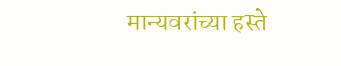मान्यवरांच्या हस्ते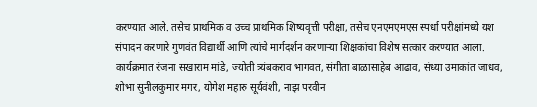करण्यात आले. तसेच प्राथमिक व उच्च प्राथमिक शिष्यवृत्ती परीक्षा, तसेच एनएमएमएस स्पर्धा परीक्षांमध्ये यश संपादन करणारे गुणवंत विद्यार्थी आणि त्यांचे मार्गदर्शन करणाऱ्या शिक्षकांचा विशेष सत्कार करण्यात आला. कार्यक्रमात रंजना सखाराम मांडे, ज्योती त्र्यंबकराव भागवत, संगीता बाळासाहेब आढाव, संध्या उमाकांत जाधव, शोभा सुनीलकुमार मगर, योगेश महारु सूर्यवंशी, नाझ परवीन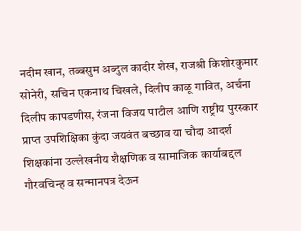नदीम खान, तब्बसुम अब्दुल कादीर शेख, राजश्री किशोरकुमार सोनेरी, सचिन एकनाथ चिखले, दिलीप काळू गावित, अर्चना दिलीप कापडणीस, रंजना विजय पाटील आणि राष्ट्रीय पुरस्कार प्राप्त उपशिक्षिका कुंदा जयवंत बच्छाव या चौदा आदर्श शिक्षकांना उल्लेखनीय शैक्षणिक व सामाजिक कार्याबद्दल गौरवचिन्ह व सन्मानपत्र देऊन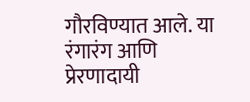गौरविण्यात आले. या रंगारंग आणि प्रेरणादायी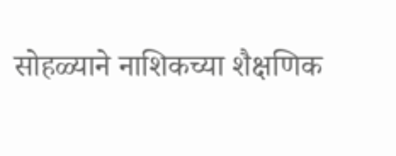सोहळ्याने नाशिकच्या शैक्षणिक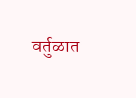वर्तुळात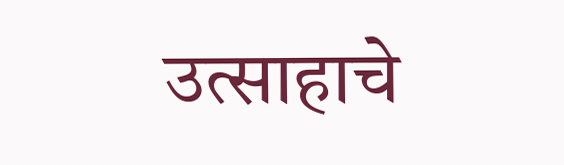उत्साहाचे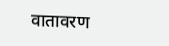वातावरण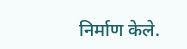निर्माण केले.